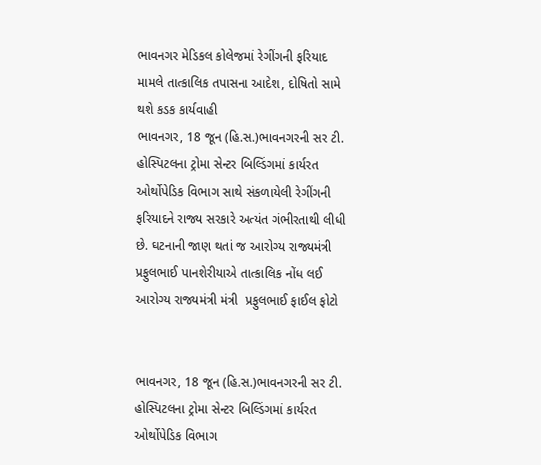ભાવનગર મેડિકલ કોલેજમાં રેગીંગની ફરિયાદ મામલે તાત્કાલિક તપાસના આદેશ, દોષિતો સામે થશે કડક કાર્યવાહી
ભાવનગર, 18 જૂન (હિ.સ.)ભાવનગરની સર ટી. હોસ્પિટલના ટ્રોમા સેન્ટર બિલ્ડિંગમાં કાર્યરત ઓર્થોપેડિક વિભાગ સાથે સંકળાયેલી રેગીંગની ફરિયાદને રાજ્ય સરકારે અત્યંત ગંભીરતાથી લીધી છે. ઘટનાની જાણ થતાં જ આરોગ્ય રાજ્યમંત્રી પ્રફુલભાઈ પાનશેરીયાએ તાત્કાલિક નોંધ લઈ
આરોગ્ય રાજ્યમંત્રી મંત્રી  પ્રફુલભાઈ ફાઈલ ફોટો


ભાવનગર, 18 જૂન (હિ.સ.)ભાવનગરની સર ટી. હોસ્પિટલના ટ્રોમા સેન્ટર બિલ્ડિંગમાં કાર્યરત ઓર્થોપેડિક વિભાગ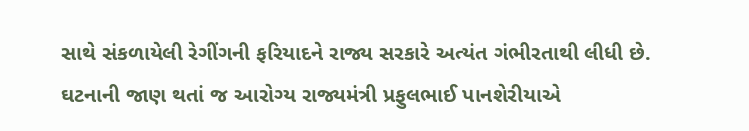સાથે સંકળાયેલી રેગીંગની ફરિયાદને રાજ્ય સરકારે અત્યંત ગંભીરતાથી લીધી છે. ઘટનાની જાણ થતાં જ આરોગ્ય રાજ્યમંત્રી પ્રફુલભાઈ પાનશેરીયાએ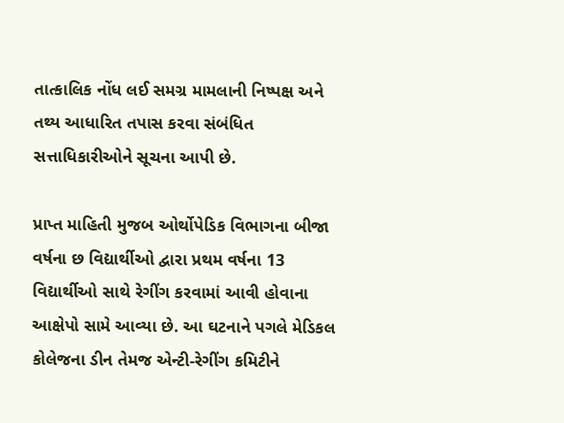તાત્કાલિક નોંધ લઈ સમગ્ર મામલાની નિષ્પક્ષ અને તથ્ય આધારિત તપાસ કરવા સંબંધિત સત્તાધિકારીઓને સૂચના આપી છે.

પ્રાપ્ત માહિતી મુજબ ઓર્થોપેડિક વિભાગના બીજા વર્ષના છ વિદ્યાર્થીઓ દ્વારા પ્રથમ વર્ષના 13 વિદ્યાર્થીઓ સાથે રેગીંગ કરવામાં આવી હોવાના આક્ષેપો સામે આવ્યા છે. આ ઘટનાને પગલે મેડિકલ કોલેજના ડીન તેમજ એન્ટી-રેગીંગ કમિટીને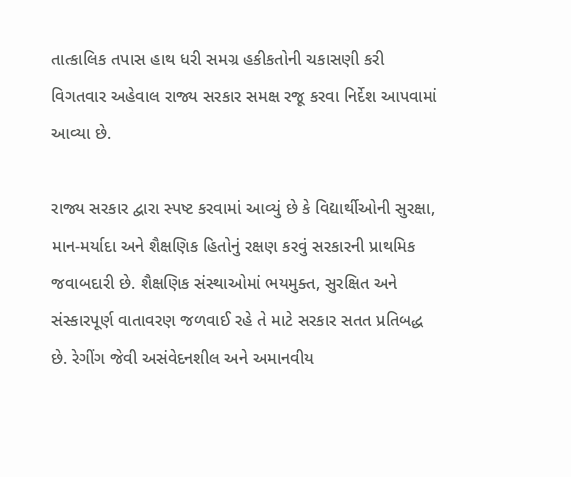તાત્કાલિક તપાસ હાથ ધરી સમગ્ર હકીકતોની ચકાસણી કરી વિગતવાર અહેવાલ રાજ્ય સરકાર સમક્ષ રજૂ કરવા નિર્દેશ આપવામાં આવ્યા છે.

રાજ્ય સરકાર દ્વારા સ્પષ્ટ કરવામાં આવ્યું છે કે વિદ્યાર્થીઓની સુરક્ષા, માન-મર્યાદા અને શૈક્ષણિક હિતોનું રક્ષણ કરવું સરકારની પ્રાથમિક જવાબદારી છે. શૈક્ષણિક સંસ્થાઓમાં ભયમુક્ત, સુરક્ષિત અને સંસ્કારપૂર્ણ વાતાવરણ જળવાઈ રહે તે માટે સરકાર સતત પ્રતિબદ્ધ છે. રેગીંગ જેવી અસંવેદનશીલ અને અમાનવીય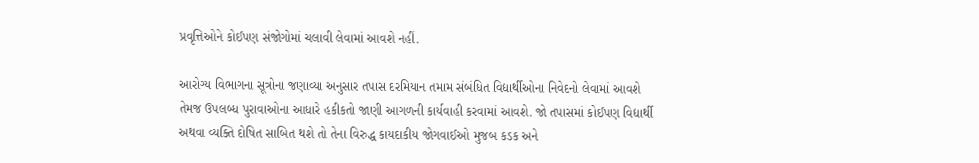પ્રવૃત્તિઓને કોઈપણ સંજોગોમાં ચલાવી લેવામાં આવશે નહીં.

આરોગ્ય વિભાગના સૂત્રોના જણાવ્યા અનુસાર તપાસ દરમિયાન તમામ સંબંધિત વિદ્યાર્થીઓના નિવેદનો લેવામાં આવશે તેમજ ઉપલબ્ધ પુરાવાઓના આધારે હકીકતો જાણી આગળની કાર્યવાહી કરવામાં આવશે. જો તપાસમાં કોઈપણ વિદ્યાર્થી અથવા વ્યક્તિ દોષિત સાબિત થશે તો તેના વિરુદ્ધ કાયદાકીય જોગવાઈઓ મુજબ કડક અને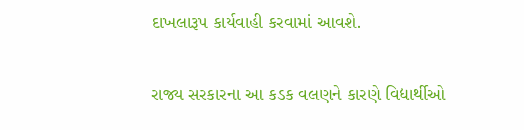દાખલારૂપ કાર્યવાહી કરવામાં આવશે.

રાજ્ય સરકારના આ કડક વલણને કારણે વિદ્યાર્થીઓ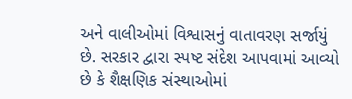અને વાલીઓમાં વિશ્વાસનું વાતાવરણ સર્જાયું છે. સરકાર દ્વારા સ્પષ્ટ સંદેશ આપવામાં આવ્યો છે કે શૈક્ષણિક સંસ્થાઓમાં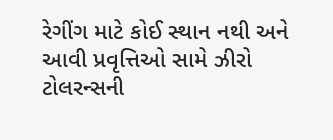રેગીંગ માટે કોઈ સ્થાન નથી અને આવી પ્રવૃત્તિઓ સામે ઝીરો ટોલરન્સની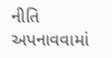નીતિ અપનાવવામાં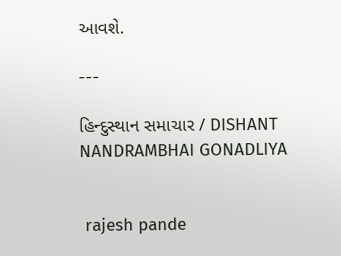આવશે.

---

હિન્દુસ્થાન સમાચાર / DISHANT NANDRAMBHAI GONADLIYA


 rajesh pande